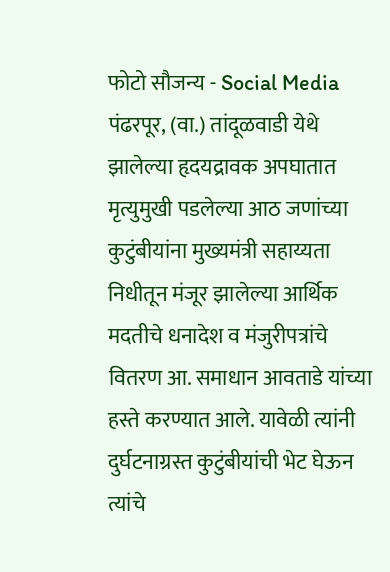फोटो सौजन्य - Social Media
पंढरपूर, (वा.) तांदूळवाडी येथे झालेल्या हृदयद्रावक अपघातात मृत्युमुखी पडलेल्या आठ जणांच्या कुटुंबीयांना मुख्यमंत्री सहाय्यता निधीतून मंजूर झालेल्या आर्थिक मदतीचे धनादेश व मंजुरीपत्रांचे वितरण आ. समाधान आवताडे यांच्या हस्ते करण्यात आले. यावेळी त्यांनी दुर्घटनाग्रस्त कुटुंबीयांची भेट घेऊन त्यांचे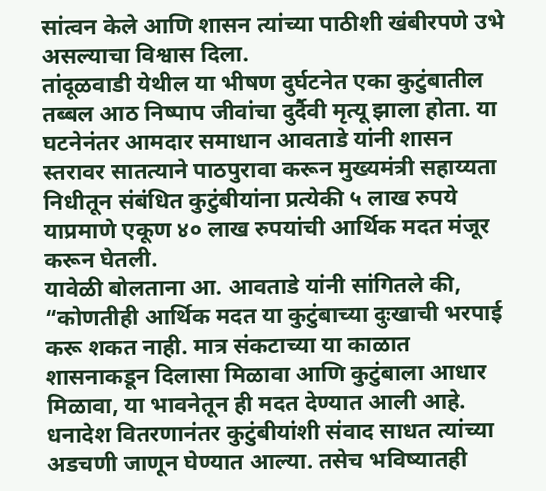सांत्वन केले आणि शासन त्यांच्या पाठीशी खंबीरपणे उभे असल्याचा विश्वास दिला.
तांदूळवाडी येथील या भीषण दुर्घटनेत एका कुटुंबातील तब्बल आठ निष्पाप जीवांचा दुर्दैवी मृत्यू झाला होता. या घटनेनंतर आमदार समाधान आवताडे यांनी शासन स्तरावर सातत्याने पाठपुरावा करून मुख्यमंत्री सहाय्यता निधीतून संबंधित कुटुंबीयांना प्रत्येकी ५ लाख रुपये याप्रमाणे एकूण ४० लाख रुपयांची आर्थिक मदत मंजूर करून घेतली.
यावेळी बोलताना आ. आवताडे यांनी सांगितले की, “कोणतीही आर्थिक मदत या कुटुंबाच्या दुःखाची भरपाई करू शकत नाही. मात्र संकटाच्या या काळात शासनाकडून दिलासा मिळावा आणि कुटुंबाला आधार मिळावा, या भावनेतून ही मदत देण्यात आली आहे. धनादेश वितरणानंतर कुटुंबीयांशी संवाद साधत त्यांच्या अडचणी जाणून घेण्यात आल्या. तसेच भविष्यातही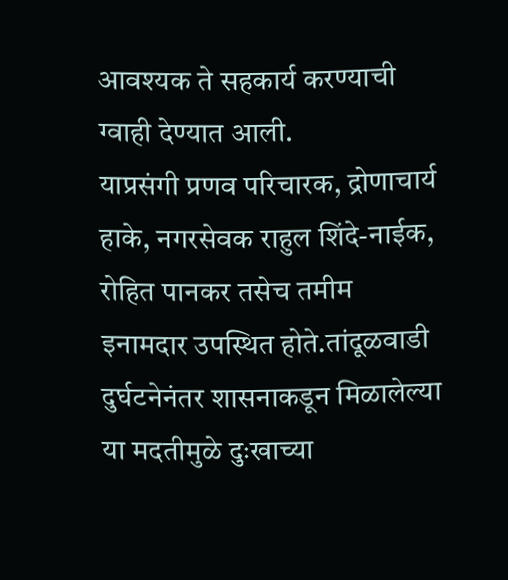आवश्यक ते सहकार्य करण्याची ग्वाही देण्यात आली.
याप्रसंगी प्रणव परिचारक, द्रोणाचार्य हाके, नगरसेवक राहुल शिंदे-नाईक, रोहित पानकर तसेच तमीम इनामदार उपस्थित होते.तांदूळवाडी दुर्घटनेनंतर शासनाकडून मिळालेल्या या मदतीमुळे दुःखाच्या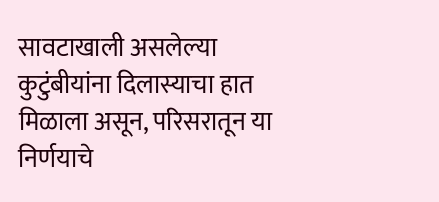सावटाखाली असलेल्या कुटुंबीयांना दिलास्याचा हात मिळाला असून, परिसरातून या निर्णयाचे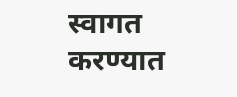स्वागत करण्यात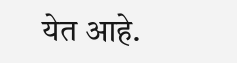येत आहे.